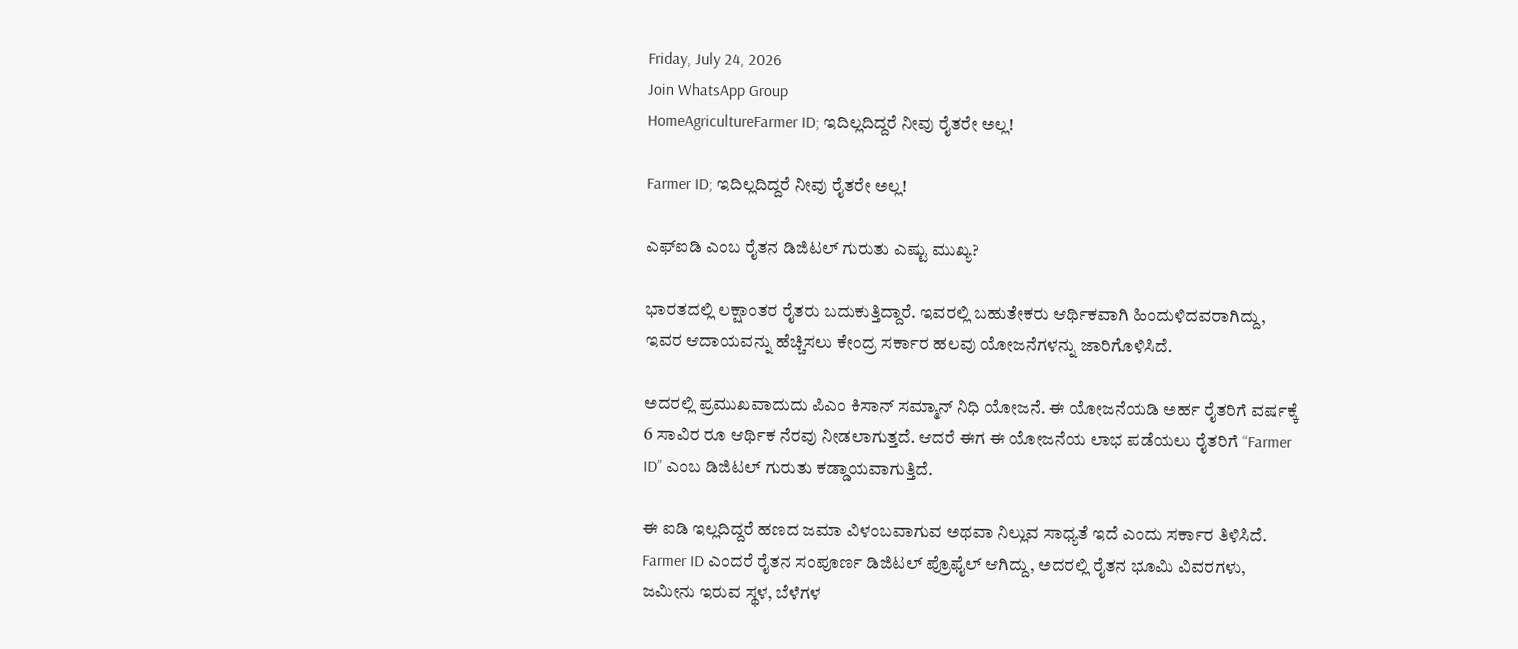Friday, July 24, 2026
Join WhatsApp Group
HomeAgricultureFarmer ID; ಇದಿಲ್ಲದಿದ್ದರೆ ನೀವು ರೈತರೇ ಅಲ್ಲ!

Farmer ID; ಇದಿಲ್ಲದಿದ್ದರೆ ನೀವು ರೈತರೇ ಅಲ್ಲ!

ಎಫ್‌ಐಡಿ ಎಂಬ ರೈತನ ಡಿಜಿಟಲ್‌ ಗುರುತು ಎಷ್ಟು ಮುಖ್ಯ?

ಭಾರತದಲ್ಲಿ ಲಕ್ಷಾಂತರ ರೈತರು ಬದುಕುತ್ತಿದ್ದಾರೆ. ಇವರಲ್ಲಿ ಬಹುತೇಕರು ಆರ್ಥಿಕವಾಗಿ ಹಿಂದುಳಿದವರಾಗಿದ್ದು, ಇವರ ಆದಾಯವನ್ನು ಹೆಚ್ಚಿಸಲು ಕೇಂದ್ರ ಸರ್ಕಾರ ಹಲವು ಯೋಜನೆಗಳನ್ನು ಜಾರಿಗೊಳಿಸಿದೆ.

ಅದರಲ್ಲಿ ಪ್ರಮುಖವಾದುದು ಪಿಎಂ ಕಿಸಾನ್ ಸಮ್ಮಾನ್ ನಿಧಿ ಯೋಜನೆ. ಈ ಯೋಜನೆಯಡಿ ಅರ್ಹ ರೈತರಿಗೆ ವರ್ಷಕ್ಕೆ  6 ಸಾವಿರ ರೂ ಆರ್ಥಿಕ ನೆರವು ನೀಡಲಾಗುತ್ತದೆ. ಆದರೆ ಈಗ ಈ ಯೋಜನೆಯ ಲಾಭ ಪಡೆಯಲು ರೈತರಿಗೆ “Farmer ID” ಎಂಬ ಡಿಜಿಟಲ್ ಗುರುತು ಕಡ್ಡಾಯವಾಗುತ್ತಿದೆ.

ಈ ಐಡಿ ಇಲ್ಲದಿದ್ದರೆ ಹಣದ ಜಮಾ ವಿಳಂಬವಾಗುವ ಅಥವಾ ನಿಲ್ಲುವ ಸಾಧ್ಯತೆ ಇದೆ ಎಂದು ಸರ್ಕಾರ ತಿಳಿಸಿದೆ. Farmer ID ಎಂದರೆ ರೈತನ ಸಂಪೂರ್ಣ ಡಿಜಿಟಲ್ ಪ್ರೊಫೈಲ್ ಆಗಿದ್ದು, ಅದರಲ್ಲಿ ರೈತನ ಭೂಮಿ ವಿವರಗಳು, ಜಮೀನು ಇರುವ ಸ್ಥಳ, ಬೆಳೆಗಳ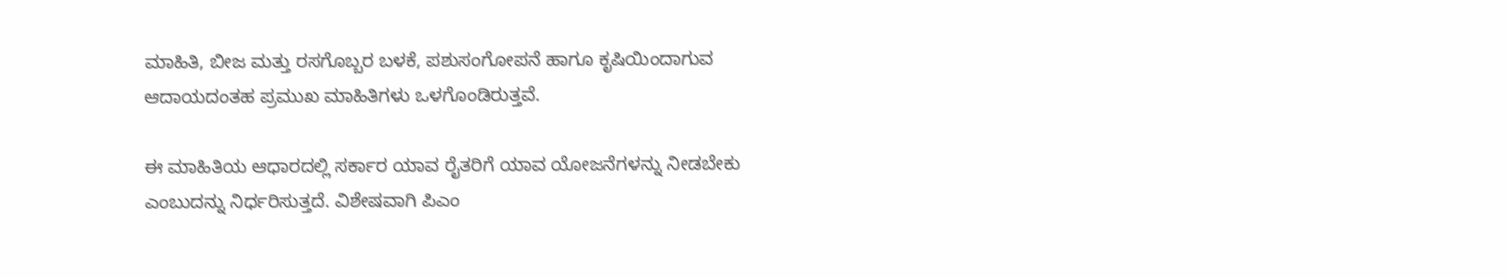ಮಾಹಿತಿ, ಬೀಜ ಮತ್ತು ರಸಗೊಬ್ಬರ ಬಳಕೆ, ಪಶುಸಂಗೋಪನೆ ಹಾಗೂ ಕೃಷಿಯಿಂದಾಗುವ ಆದಾಯದಂತಹ ಪ್ರಮುಖ ಮಾಹಿತಿಗಳು ಒಳಗೊಂಡಿರುತ್ತವೆ.

ಈ ಮಾಹಿತಿಯ ಆಧಾರದಲ್ಲಿ ಸರ್ಕಾರ ಯಾವ ರೈತರಿಗೆ ಯಾವ ಯೋಜನೆಗಳನ್ನು ನೀಡಬೇಕು ಎಂಬುದನ್ನು ನಿರ್ಧರಿಸುತ್ತದೆ. ವಿಶೇಷವಾಗಿ ಪಿಎಂ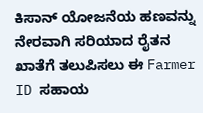ಕಿಸಾನ್ ಯೋಜನೆಯ ಹಣವನ್ನು ನೇರವಾಗಿ ಸರಿಯಾದ ರೈತನ ಖಾತೆಗೆ ತಲುಪಿಸಲು ಈ Farmer ID ಸಹಾಯ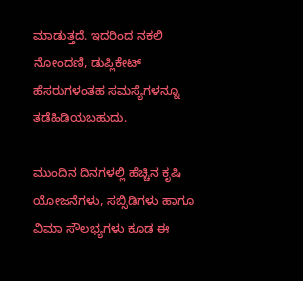ಮಾಡುತ್ತದೆ. ಇದರಿಂದ ನಕಲಿ ನೋಂದಣಿ, ಡುಪ್ಲಿಕೇಟ್ ಹೆಸರುಗಳಂತಹ ಸಮಸ್ಯೆಗಳನ್ನೂ ತಡೆಹಿಡಿಯಬಹುದು.

ಮುಂದಿನ ದಿನಗಳಲ್ಲಿ ಹೆಚ್ಚಿನ ಕೃಷಿ ಯೋಜನೆಗಳು, ಸಬ್ಸಿಡಿಗಳು ಹಾಗೂ ವಿಮಾ ಸೌಲಭ್ಯಗಳು ಕೂಡ ಈ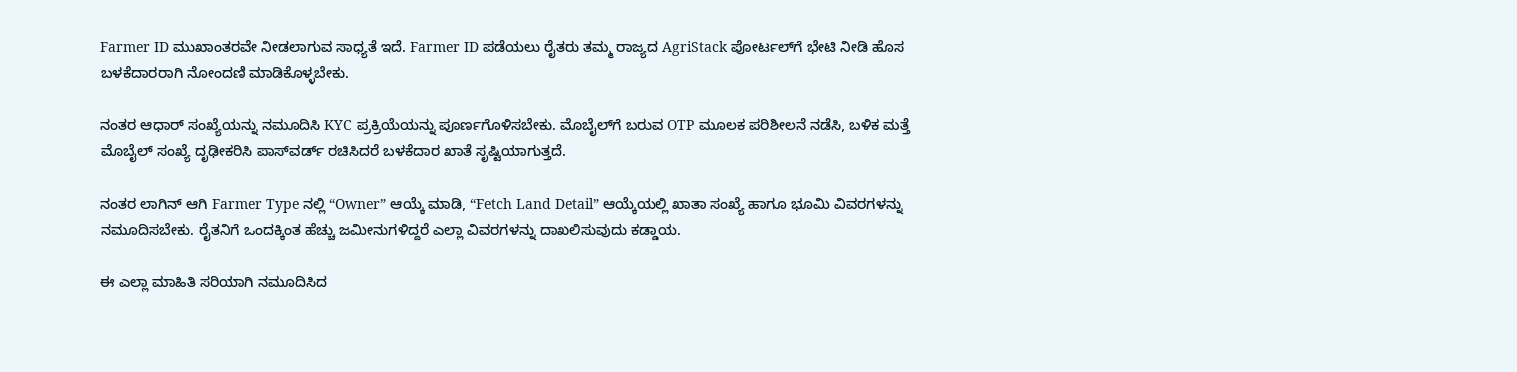Farmer ID ಮುಖಾಂತರವೇ ನೀಡಲಾಗುವ ಸಾಧ್ಯತೆ ಇದೆ. Farmer ID ಪಡೆಯಲು ರೈತರು ತಮ್ಮ ರಾಜ್ಯದ AgriStack ಪೋರ್ಟಲ್‌ಗೆ ಭೇಟಿ ನೀಡಿ ಹೊಸ ಬಳಕೆದಾರರಾಗಿ ನೋಂದಣಿ ಮಾಡಿಕೊಳ್ಳಬೇಕು.

ನಂತರ ಆಧಾರ್ ಸಂಖ್ಯೆಯನ್ನು ನಮೂದಿಸಿ KYC ಪ್ರಕ್ರಿಯೆಯನ್ನು ಪೂರ್ಣಗೊಳಿಸಬೇಕು. ಮೊಬೈಲ್‌ಗೆ ಬರುವ OTP ಮೂಲಕ ಪರಿಶೀಲನೆ ನಡೆಸಿ, ಬಳಿಕ ಮತ್ತೆ ಮೊಬೈಲ್ ಸಂಖ್ಯೆ ದೃಢೀಕರಿಸಿ ಪಾಸ್‌ವರ್ಡ್ ರಚಿಸಿದರೆ ಬಳಕೆದಾರ ಖಾತೆ ಸೃಷ್ಟಿಯಾಗುತ್ತದೆ.

ನಂತರ ಲಾಗಿನ್ ಆಗಿ Farmer Type ನಲ್ಲಿ “Owner” ಆಯ್ಕೆ ಮಾಡಿ, “Fetch Land Detail” ಆಯ್ಕೆಯಲ್ಲಿ ಖಾತಾ ಸಂಖ್ಯೆ ಹಾಗೂ ಭೂಮಿ ವಿವರಗಳನ್ನು ನಮೂದಿಸಬೇಕು. ರೈತನಿಗೆ ಒಂದಕ್ಕಿಂತ ಹೆಚ್ಚು ಜಮೀನುಗಳಿದ್ದರೆ ಎಲ್ಲಾ ವಿವರಗಳನ್ನು ದಾಖಲಿಸುವುದು ಕಡ್ಡಾಯ.

ಈ ಎಲ್ಲಾ ಮಾಹಿತಿ ಸರಿಯಾಗಿ ನಮೂದಿಸಿದ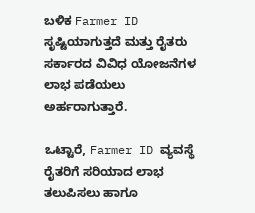ಬಳಿಕ Farmer ID ಸೃಷ್ಟಿಯಾಗುತ್ತದೆ ಮತ್ತು ರೈತರು ಸರ್ಕಾರದ ವಿವಿಧ ಯೋಜನೆಗಳ ಲಾಭ ಪಡೆಯಲು ಅರ್ಹರಾಗುತ್ತಾರೆ.

ಒಟ್ಟಾರೆ, Farmer ID ವ್ಯವಸ್ಥೆ ರೈತರಿಗೆ ಸರಿಯಾದ ಲಾಭ ತಲುಪಿಸಲು ಹಾಗೂ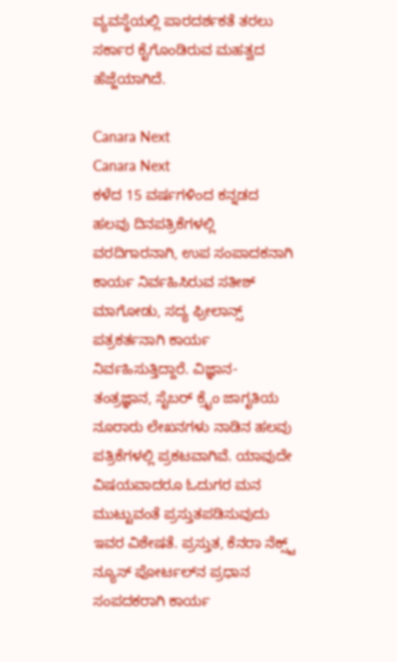ವ್ಯವಸ್ಥೆಯಲ್ಲಿ ಪಾರದರ್ಶಕತೆ ತರಲು ಸರ್ಕಾರ ಕೈಗೊಂಡಿರುವ ಮಹತ್ವದ ಹೆಜ್ಜೆಯಾಗಿದೆ.

Canara Next
Canara Next
ಕಳೆದ 15 ವರ್ಷಗಳಿಂದ ಕನ್ನಡದ ಹಲವು ದಿನಪತ್ರಿಕೆಗಳಲ್ಲಿ ವರದಿಗಾರನಾಗಿ, ಉಪ ಸಂಪಾದಕನಾಗಿ ಕಾರ್ಯ ನಿರ್ವಹಿಸಿರುವ ಸತೀಶ್‌ ಮಾಗೋಡು, ಸದ್ಯ ಫ್ರೀಲಾನ್ಸ್‌ ಪತ್ರಕರ್ತನಾಗಿ ಕಾರ್ಯ ನಿರ್ವಹಿಸುತ್ತಿದ್ದಾರೆ. ವಿಜ್ಞಾನ-ತಂತ್ರಜ್ಞಾನ, ಸೈಬರ್‌ ಕ್ರೈಂ ಜಾಗೃತಿಯ ನೂರಾರು ಲೇಖನಗಳು ನಾಡಿನ ಹಲವು ಪತ್ರಿಕೆಗಳಲ್ಲಿ ಪ್ರಕಟವಾಗಿವೆ. ಯಾವುದೇ ವಿಷಯವಾದರೂ ಓದುಗರ ಮನ ಮುಟ್ಟುವಂತೆ ಪ್ರಸ್ತುತಪಡಿಸುವುದು ಇವರ ವಿಶೇಷತೆ. ಪ್ರಸ್ತುತ, ಕೆನರಾ ನೆಕ್ಸ್ಟ್‌ ನ್ಯೂಸ್‌ ಪೋರ್ಟಲ್‌ನ ಪ್ರಧಾನ ಸಂಪದಕರಾಗಿ ಕಾರ್ಯ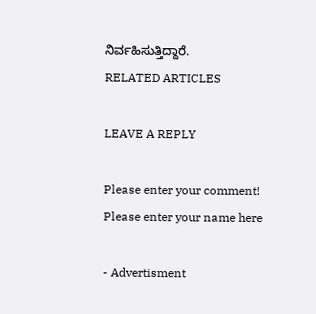ನಿರ್ವಹಿಸುತ್ತಿದ್ದಾರೆ.
RELATED ARTICLES

LEAVE A REPLY

Please enter your comment!
Please enter your name here

- Advertisment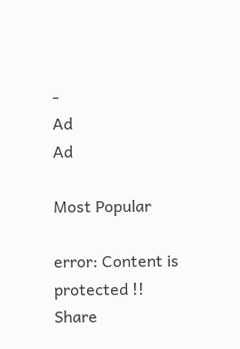-
Ad
Ad

Most Popular

error: Content is protected !!
Share